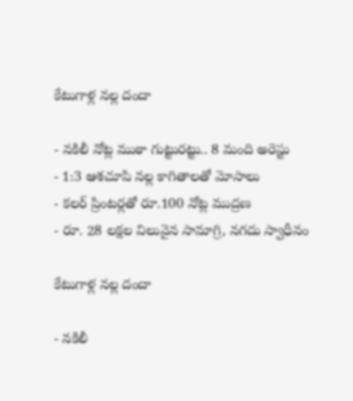కేటుగాళ్ల నల్ల దందా

- నకిలీ నోట్ల ముఠా గుట్టురట్టు.. 8 మంది అరెస్టు
- 1:3 ఆశచూపి నల్ల కాగితాలతో మోసాలు
- కలర్ ప్రింటర్లతో రూ.100 నోట్ల ముద్రణ
- రూ. 28 లక్షల విలువైన సామాగ్రి, నగదు స్వాధీనం

కేటుగాళ్ల నల్ల దందా

- నకిలీ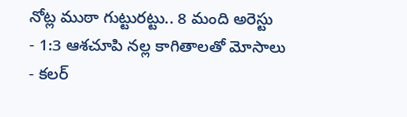నోట్ల ముఠా గుట్టురట్టు.. 8 మంది అరెస్టు
- 1:3 ఆశచూపి నల్ల కాగితాలతో మోసాలు
- కలర్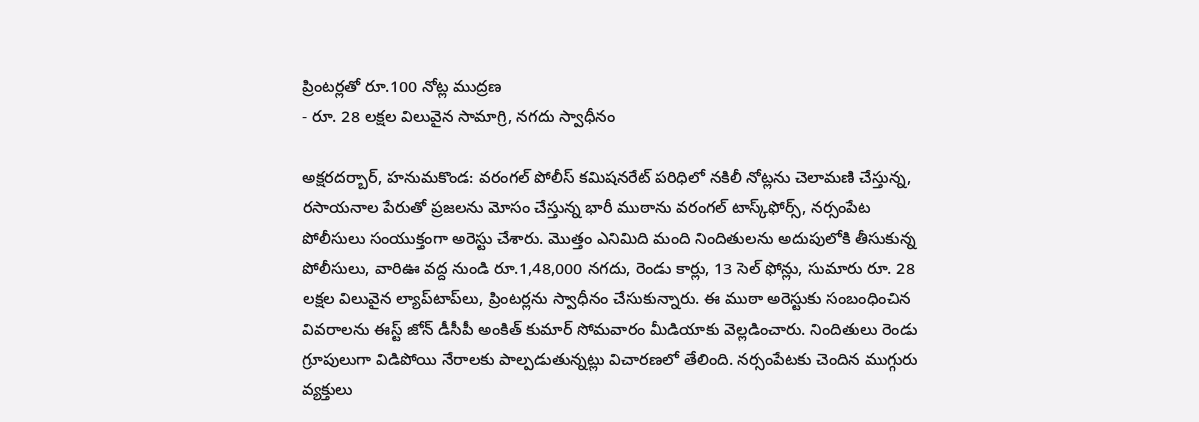ప్రింటర్లతో రూ.100 నోట్ల ముద్రణ
- రూ. 28 లక్షల విలువైన సామాగ్రి, నగదు స్వాధీనం

అక్షరదర్బార్, హనుమకొండ: వరంగల్ పోలీస్ కమిషనరేట్ పరిధిలో నకిలీ నోట్లను చెలామణి చేస్తున్న, రసాయనాల పేరుతో ప్రజలను మోసం చేస్తున్న భారీ ముఠాను వరంగల్ టాస్క్‌ఫోర్స్, నర్సంపేట పోలీసులు సంయుక్తంగా అరెస్టు చేశారు. మొత్తం ఎనిమిది మంది నిందితులను అదుపులోకి తీసుకున్న పోలీసులు, వారిఊ వద్ద నుండి రూ.1,48,000 నగదు, రెండు కార్లు, 13 సెల్ ఫోన్లు, సుమారు రూ. 28 లక్షల విలువైన ల్యాప్‌టాప్‌లు, ప్రింటర్లను స్వాధీనం చేసుకున్నారు. ఈ ముఠా అరెస్టుకు సంబంధించిన వివరాలను ఈస్ట్ జోన్ డీసీపీ అంకిత్ కుమార్ సోమవారం మీడియాకు వెల్లడించారు. నిందితులు రెండు గ్రూపులుగా విడిపోయి నేరాలకు పాల్పడుతున్నట్లు విచారణలో తేలింది. నర్సంపేటకు చెందిన ముగ్గురు వ్యక్తులు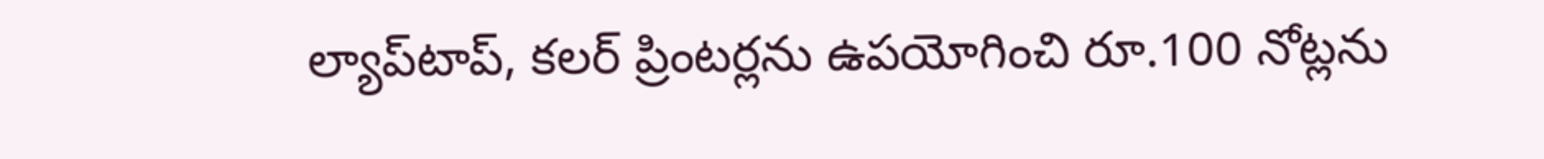ల్యాప్‌టాప్, కలర్ ప్రింటర్లను ఉపయోగించి రూ.100 నోట్లను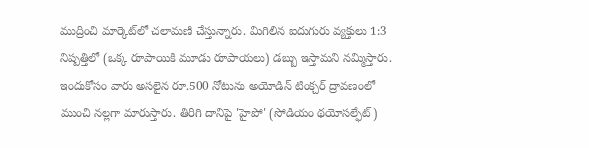ముద్రించి మార్కెట్‌లో చలామణి చేస్తున్నారు. మిగిలిన ఐదుగురు వ్యక్తులు 1:3 నిష్పత్తిలో (ఒక్క రూపాయికి మూడు రూపాయలు) డబ్బు ఇస్తామని నమ్మిస్తారు. ఇందుకోసం వారు అసలైన రూ.500 నోటును అయోడిన్ టింక్చర్ ద్రావణంలో ముంచి నల్లగా మారుస్తారు. తిరిగి దానిపై 'హైపో' (సోడియం థయోసల్ఫేట్)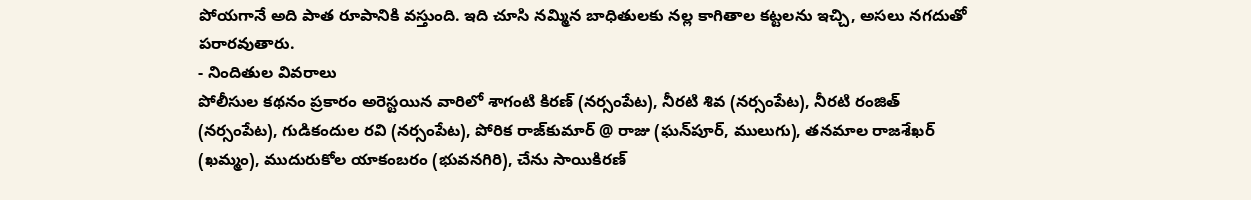పోయగానే అది పాత రూపానికి వస్తుంది. ఇది చూసి నమ్మిన బాధితులకు నల్ల కాగితాల కట్టలను ఇచ్చి, అసలు నగదుతో పరారవుతారు.
- నిందితుల వివరాలు
పోలీసుల కథనం ప్రకారం అరెస్టయిన వారిలో శాగంటి కిరణ్ (నర్సంపేట), నీరటి శివ (నర్సంపేట), నీరటి రంజిత్ (నర్సంపేట), గుడికందుల రవి (నర్సంపేట), పోరిక రాజ్‌కుమార్ @ రాజు (ఘన్‌పూర్, ములుగు), తనమాల రాజశేఖర్ (ఖమ్మం), ముదురుకోల యాకంబరం (భువనగిరి), చేను సాయికిరణ్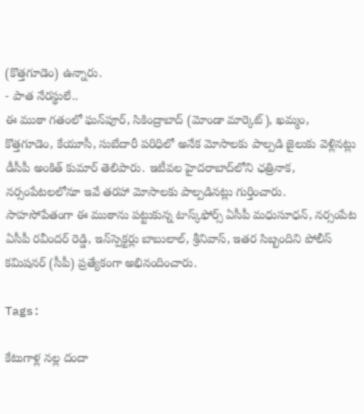(కొత్తగూడెం) ఉన్నారు.
- పాత నేరస్థులే..
ఈ ముఠా గతంలో ఘన్‌పూర్, సికింద్రాబాద్ (మోండా మార్కెట్), ఖమ్మం, కొత్తగూడెం, కేయూసీ, సుబేదారీ పరిధిలో అనేక మోసాలకు పాల్పడి జైలుకు వెళ్లినట్లు డీసీపీ అంకిత్ కుమార్ తెలిపారు. ఇటీవల హైదరాబాద్‌లోని ఛత్రినాక, నర్సంపేటలలోనూ ఇవే తరహా మోసాలకు పాల్పడినట్లు గుర్తించారు.
సాహసోపేతంగా ఈ ముఠాను పట్టుకున్న టాస్క్‌ఫోర్స్ ఏసీపీ మధుసూధన్, నర్సంపేట ఏసీపీ రవీందర్ రెడ్డి, ఇన్‌స్పెక్టర్లు బాబులాల్, శ్రీనివాస్, ఇతర సిబ్బందిని పోలీస్ కమిషనర్ (సీపీ) ప్రత్యేకంగా అభినందించారు.

Tags:

కేటుగాళ్ల నల్ల దందా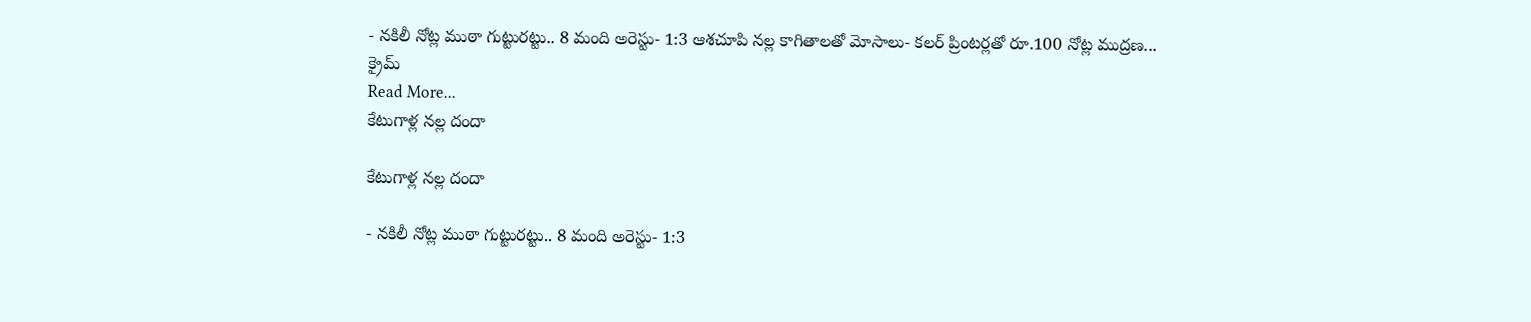- నకిలీ నోట్ల ముఠా గుట్టురట్టు.. 8 మంది అరెస్టు- 1:3 ఆశచూపి నల్ల కాగితాలతో మోసాలు- కలర్ ప్రింటర్లతో రూ.100 నోట్ల ముద్రణ...
క్రైమ్
Read More...
కేటుగాళ్ల నల్ల దందా

కేటుగాళ్ల నల్ల దందా

- నకిలీ నోట్ల ముఠా గుట్టురట్టు.. 8 మంది అరెస్టు- 1:3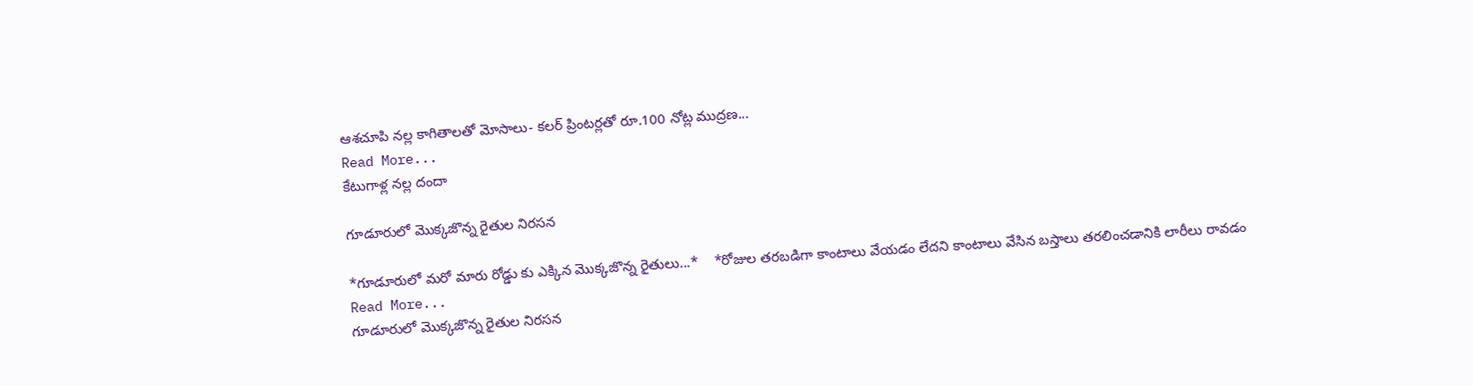ఆశచూపి నల్ల కాగితాలతో మోసాలు- కలర్ ప్రింటర్లతో రూ.100 నోట్ల ముద్రణ...
Read More...
కేటుగాళ్ల నల్ల దందా

గూడూరులో మొక్కజొన్న రైతుల నిరసన

*గూడూరులో మరో మారు రోడ్డు కు ఎక్కిన మొక్కజొన్న రైతులు...*    *రోజుల తరబడిగా కాంటాలు వేయడం లేదని కాంటాలు వేసిన బస్తాలు తరలించడానికి లారీలు రావడం
Read More...
గూడూరులో మొక్కజొన్న రైతుల నిరసన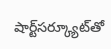షార్ట్‌సర్క్యూట్‌తో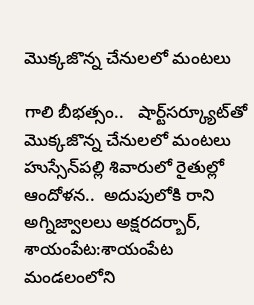మొక్కజొన్న చేనులలో మంటలు

గాలి బీభత్సం..   షార్ట్‌సర్క్యూట్‌తో మొక్కజొన్న చేనులలో మంటలు హుస్సేన్‌పల్లి శివారులో రైతుల్లో ఆందోళన..  అదుపులోకి రాని అగ్నిజ్వాలలు అక్షరదర్బార్, శాయంపేట:శాయంపేట మండలంలోని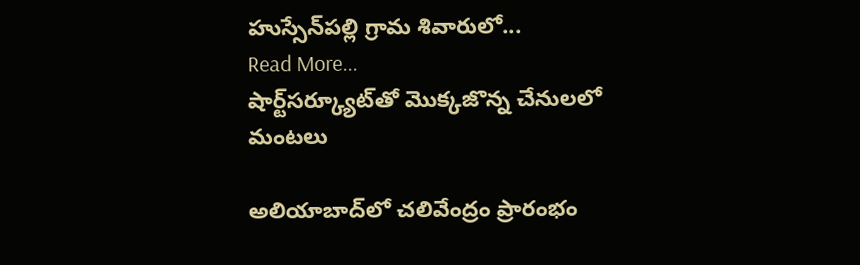హుస్సేన్‌పల్లి గ్రామ శివారులో...
Read More...
షార్ట్‌సర్క్యూట్‌తో మొక్కజొన్న చేనులలో మంటలు

అలియాబాద్‌లో చలివేంద్రం ప్రారంభం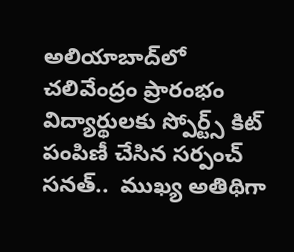అలియాబాద్‌లో చలివేంద్రం ప్రారంభం విద్యార్థులకు స్పోర్ట్స్ కిట్ పంపిణీ చేసిన సర్పంచ్ సనత్..  ముఖ్య అతిథిగా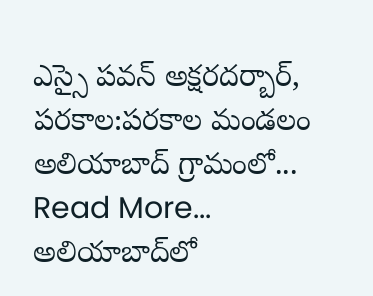ఎస్సై పవన్ అక్షరదర్బార్, పరకాల:పరకాల మండలం అలియాబాద్ గ్రామంలో...
Read More...
అలియాబాద్‌లో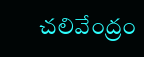చలివేంద్రం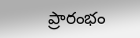ప్రారంభం